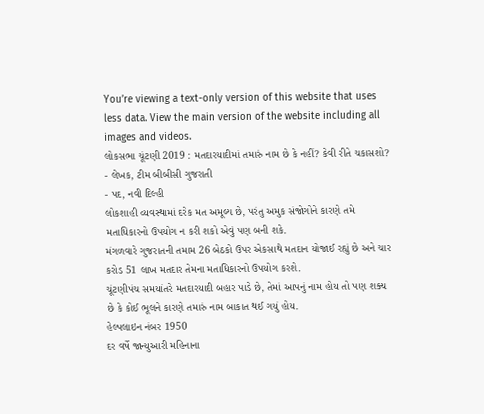You’re viewing a text-only version of this website that uses less data. View the main version of the website including all images and videos.
લોકસભા ચૂંટણી 2019 : મતદારયાદીમાં તમારું નામ છે કે નહીં? કેવી રીતે ચકાસશો?
- લેખક, ટીમ બીબીસી ગુજરાતી
- પદ, નવી દિલ્હી
લોકશાહી વ્યવસ્થામાં દરેક મત અમૂલ્ય છે, પરંતુ અમુક સંજોગોને કારણે તમે મતાધિકારનો ઉપયોગ ન કરી શકો એવું પણ બની શકે.
મંગળવારે ગુજરાતની તમામ 26 બેઠકો ઉપર એકસાથે મતદાન યોજાઈ રહ્યું છે અને ચાર કરોડ 51 લાખ મતદાર તેમના મતાધિકારનો ઉપયોગ કરશે.
ચૂંટણીપંચ સમયાંતરે મતદારયાદી બહાર પાડે છે, તેમાં આપનું નામ હોય તો પણ શક્ય છે કે કોઈ ભૂલને કારણે તમારું નામ બાકાત થઈ ગયું હોય.
હેલ્પલાઇન નંબર 1950
દર વર્ષે જાન્યુઆરી મહિનાના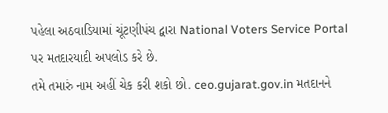પહેલા અઠવાડિયામાં ચૂંટણીપંચ દ્વારા National Voters Service Portal પર મતદારયાદી અપલોડ કરે છે.
તમે તમારું નામ અહીં ચેક કરી શકો છો. ceo.gujarat.gov.in મતદાનને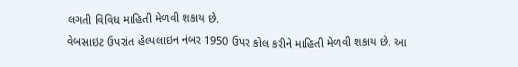લગતી વિવિધ માહિતી મેળવી શકાય છે.
વેબસાઇટ ઉપરાંત હેલ્પલાઇન નંબર 1950 ઉપર કોલ કરીને માહિતી મેળવી શકાય છે. આ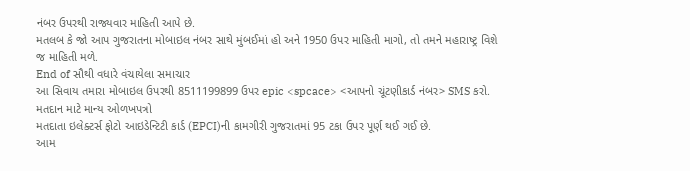નંબર ઉપરથી રાજ્યવાર માહિતી આપે છે.
મતલબ કે જો આપ ગુજરાતના મોબાઇલ નંબર સાથે મુંબઈમાં હો અને 1950 ઉપર માહિતી માગો, તો તમને મહારાષ્ટ્ર વિશે જ માહિતી મળે.
End of સૌથી વધારે વંચાયેલા સમાચાર
આ સિવાય તમારા મોબાઇલ ઉપરથી 8511199899 ઉપર epic <spcace> <આપનો ચૂંટણીકાર્ડ નંબર> SMS કરો.
મતદાન માટે માન્ય ઓળખપત્રો
મતદાતા ઇલેક્ટર્સ ફોટો આઇડેન્ટિટી કાર્ડ (EPCI)ની કામગીરી ગુજરાતમાં 95 ટકા ઉપર પૂર્ણ થઈ ગઈ છે.
આમ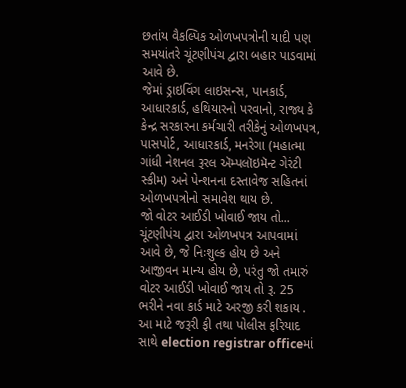છતાંય વૈકલ્પિક ઓળખપત્રોની યાદી પણ સમયાંતરે ચૂંટણીપંચ દ્વારા બહાર પાડવામાં આવે છે.
જેમાં ડ્રાઇવિંગ લાઇસન્સ, પાનકાર્ડ, આધારકાર્ડ, હથિયારનો પરવાનો, રાજ્ય કે કેન્દ્ર સરકારના કર્મચારી તરીકેનું ઓળખપત્ર, પાસપોર્ટ, આધારકાર્ડ, મનરેગા (મહાત્મા ગાંધી નેશનલ રૂરલ ઍમ્પલૉઇમૅન્ટ ગેરંટી સ્કીમ) અને પેન્શનના દસ્તાવેજ સહિતનાં ઓળખપત્રોનો સમાવેશ થાય છે.
જો વોટર આઈડી ખોવાઈ જાય તો...
ચૂંટણીપંચ દ્વારા ઓળખપત્ર આપવામાં આવે છે, જે નિઃશુલ્ક હોય છે અને આજીવન માન્ય હોય છે, પરંતુ જો તમારું વોટર આઈડી ખોવાઈ જાય તો રૂ. 25 ભરીને નવા કાર્ડ માટે અરજી કરી શકાય .
આ માટે જરૂરી ફી તથા પોલીસ ફરિયાદ સાથે election registrar officeમાં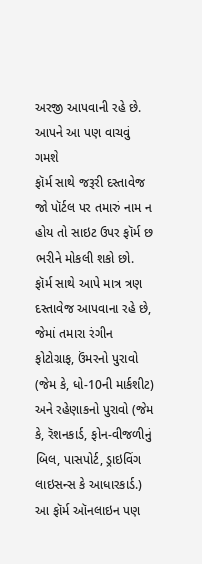અરજી આપવાની રહે છે.
આપને આ પણ વાચવું ગમશે
ફૉર્મ સાથે જરૂરી દસ્તાવેજ
જો પૉર્ટલ પર તમારું નામ ન હોય તો સાઇટ ઉપર ફૉર્મ છ ભરીને મોકલી શકો છો.
ફૉર્મ સાથે આપે માત્ર ત્રણ દસ્તાવેજ આપવાના રહે છે, જેમાં તમારા રંગીન ફોટોગ્રાફ, ઉંમરનો પુરાવો (જેમ કે, ધો-10ની માર્કશીટ) અને રહેણાકનો પુરાવો (જેમ કે, રૅશનકાર્ડ, ફોન-વીજળીનું બિલ, પાસપોર્ટ, ડ્રાઇવિંગ લાઇસન્સ કે આધારકાર્ડ.)
આ ફૉર્મ ઑનલાઇન પણ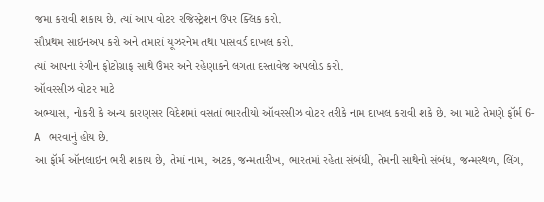જમા કરાવી શકાય છે. ત્યાં આપ વોટર રજિસ્ટ્રેશન ઉપર ક્લિક કરો.
સૌપ્રથમ સાઇનઅપ કરો અને તમારાં યૂઝરનેમ તથા પાસવર્ડ દાખલ કરો.
ત્યાં આપના રંગીન ફોટોગ્રાફ સાથે ઉંમર અને રહેણાકને લગતા દસ્તાવેજ અપલોડ કરો.
ઑવરસીઝ વોટર માટે
અભ્યાસ, નોકરી કે અન્ય કારણસર વિદેશમાં વસતાં ભારતીયો ઑવરસીઝ વોટર તરીકે નામ દાખલ કરાવી શકે છે. આ માટે તેમણે ફૉર્મ 6- A ભરવાનું હોય છે.
આ ફૉર્મ ઑનલાઇન ભરી શકાય છે, તેમાં નામ, અટક, જન્મતારીખ, ભારતમાં રહેતા સંબંધી, તેમની સાથેનો સંબંધ, જન્મસ્થળ, લિંગ,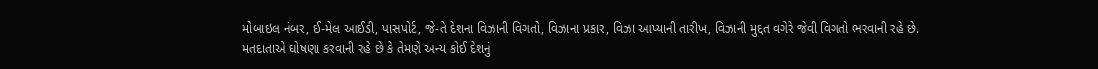મોબાઇલ નંબર, ઈ-મેલ આઈડી, પાસપોર્ટ, જે-તે દેશના વિઝાની વિગતો, વિઝાના પ્રકાર, વિઝા આપ્યાની તારીખ, વિઝાની મુદ્દત વગેરે જેવી વિગતો ભરવાની રહે છે.
મતદાતાએ ઘોષણા કરવાની રહે છે કે તેમણે અન્ય કોઈ દેશનું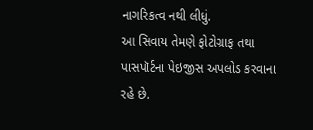નાગરિકત્વ નથી લીધું.
આ સિવાય તેમણે ફોટોગ્રાફ તથા પાસપૉર્ટના પેઇજીસ અપલોડ કરવાના રહે છે.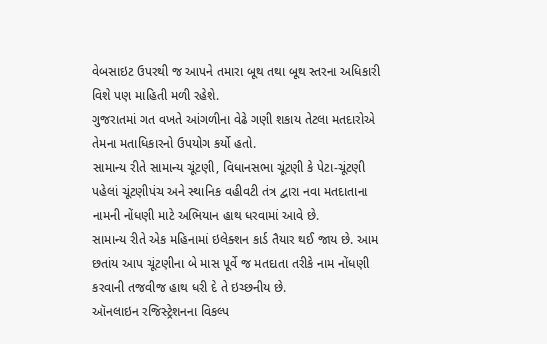વેબસાઇટ ઉપરથી જ આપને તમારા બૂથ તથા બૂથ સ્તરના અધિકારી વિશે પણ માહિતી મળી રહેશે.
ગુજરાતમાં ગત વખતે આંગળીના વેઢે ગણી શકાય તેટલા મતદારોએ તેમના મતાધિકારનો ઉપયોગ કર્યો હતો.
સામાન્ય રીતે સામાન્ય ચૂંટણી, વિધાનસભા ચૂંટણી કે પેટા-ચૂંટણી પહેલાં ચૂંટણીપંચ અને સ્થાનિક વહીવટી તંત્ર દ્વારા નવા મતદાતાના નામની નોંધણી માટે અભિયાન હાથ ધરવામાં આવે છે.
સામાન્ય રીતે એક મહિનામાં ઇલેક્શન કાર્ડ તૈયાર થઈ જાય છે. આમ છતાંય આપ ચૂંટણીના બે માસ પૂર્વે જ મતદાતા તરીકે નામ નોંધણી કરવાની તજવીજ હાથ ધરી દે તે ઇચ્છનીય છે.
ઑનલાઇન રજિસ્ટ્રેશનના વિકલ્પ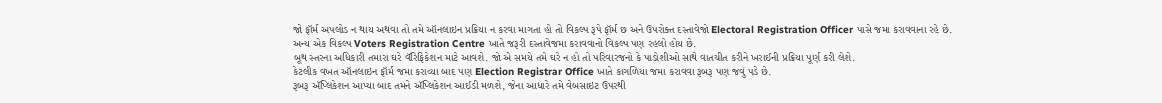જો ફૉર્મ અપલોડ ન થાય અથવા તો તમે ઑનલાઇન પ્રક્રિયા ન કરવા માગતા હો તો વિકલ્પ રૂપે ફૉર્મ છ અને ઉપરોક્ત દસ્તાવેજો Electoral Registration Officer પાસે જમા કરાવવાના રહે છે.
અન્ય એક વિકલ્પ Voters Registration Centre ખાતે જરૂરી દસ્તાવેજમા કરાવવાનો વિકલ્પ પણ રહલો હોય છે.
બૂથ સ્તરના અધિકારી તમારા ઘરે વૅરિફિકેશન માટે આવશે. જો એ સમયે તમે ઘરે ન હો તો પરિવારજનો કે પાડોશીઓ સાથે વાતચીત કરીને ખરાઈની પ્રક્રિયા પૂર્ણ કરી લેશે.
કેટલીક વખત ઑનલાઇન ફૉર્મ જમા કરાવ્યા બાદ પણ Election Registrar Office ખાતે કાગળિયા જમા કરાવવા રૂબરૂ પણ જવું પડે છે.
રૂબરૂ ઍપ્લિકેશન આપ્યા બાદ તમને ઍપ્લિકેશન આઈડી મળશે, જેના આધારે તમે વેબસાઇટ ઉપરથી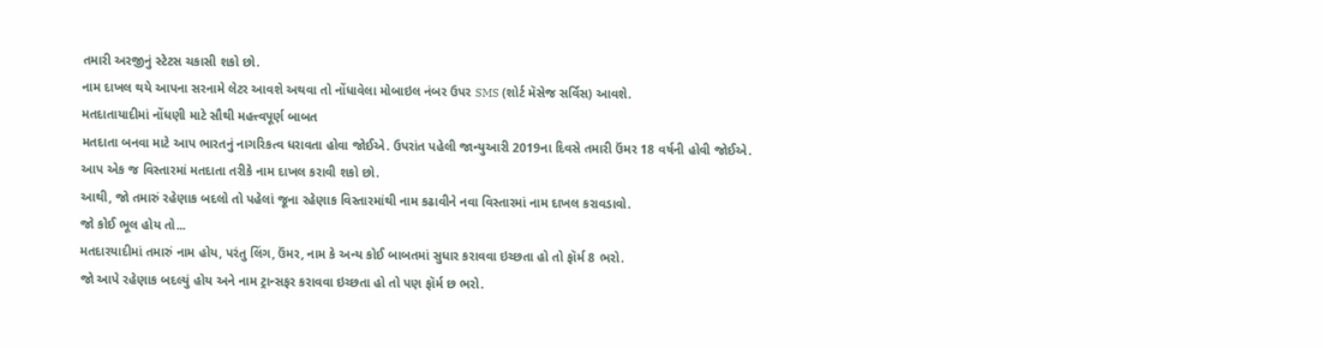તમારી અરજીનું સ્ટેટસ ચકાસી શકો છો.
નામ દાખલ થયે આપના સરનામે લેટર આવશે અથવા તો નોંધાવેલા મોબાઇલ નંબર ઉપર SMS (શોર્ટ મૅસેજ સર્વિસ) આવશે.
મતદાતાયાદીમાં નોંધણી માટે સૌથી મહત્ત્વપૂર્ણ બાબત
મતદાતા બનવા માટે આપ ભારતનું નાગરિકત્વ ધરાવતા હોવા જોઈએ. ઉપરાંત પહેલી જાન્યુઆરી 2019ના દિવસે તમારી ઉંમર 18 વર્ષની હોવી જોઈએ.
આપ એક જ વિસ્તારમાં મતદાતા તરીકે નામ દાખલ કરાવી શકો છો.
આથી, જો તમારું રહેણાક બદલો તો પહેલાં જૂના રહેણાક વિસ્તારમાંથી નામ કઢાવીને નવા વિસ્તારમાં નામ દાખલ કરાવડાવો.
જો કોઈ ભૂલ હોય તો...
મતદારયાદીમાં તમારું નામ હોય, પરંતુ લિંગ, ઉંમર, નામ કે અન્ય કોઈ બાબતમાં સુધાર કરાવવા ઇચ્છતા હો તો ફૉર્મ 8 ભરો.
જો આપે રહેણાક બદલ્યું હોય અને નામ ટ્રાન્સફર કરાવવા ઇચ્છતા હો તો પણ ફૉર્મ છ ભરો.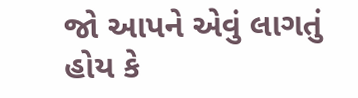જો આપને એવું લાગતું હોય કે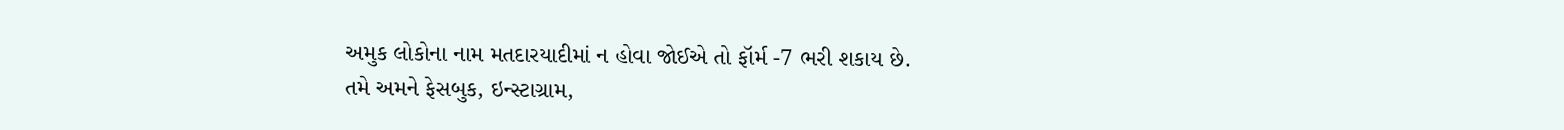અમુક લોકોના નામ મતદારયાદીમાં ન હોવા જોઈએ તો ફૉર્મ -7 ભરી શકાય છે.
તમે અમને ફેસબુક, ઇન્સ્ટાગ્રામ,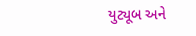યુટ્યૂબ અને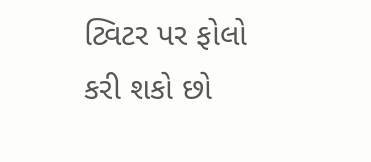ટ્વિટર પર ફોલો કરી શકો છો